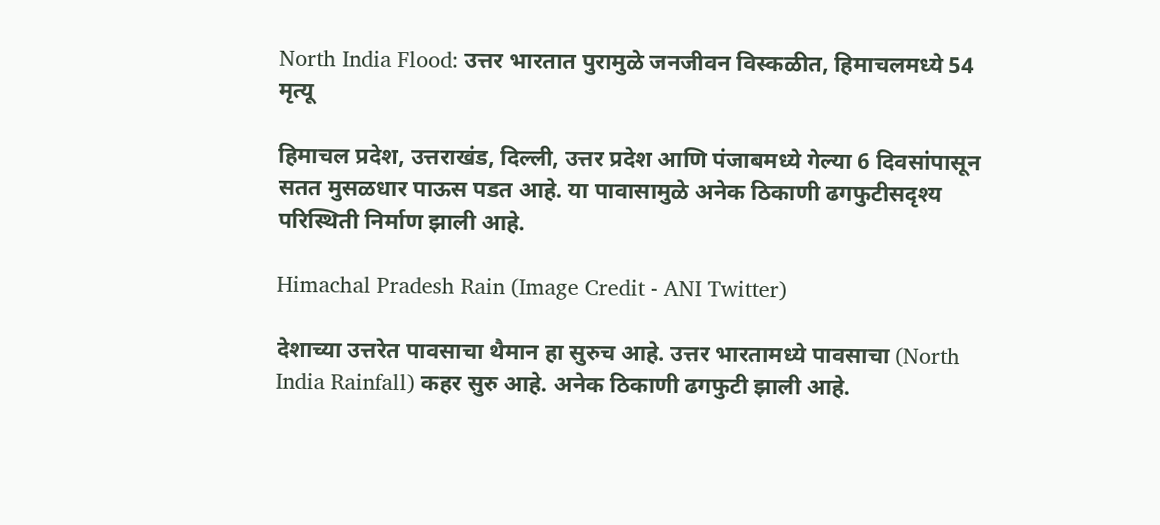North India Flood: उत्तर भारतात पुरामुळे जनजीवन विस्कळीत, हिमाचलमध्ये 54 मृत्यू

हिमाचल प्रदेश, उत्तराखंड, दिल्ली, उत्तर प्रदेश आणि पंजाबमध्ये गेल्या 6 दिवसांपासून सतत मुसळधार पाऊस पडत आहे. या पावासामुळे अनेक ठिकाणी ढगफुटीसदृश्य परिस्थिती निर्माण झाली आहे.

Himachal Pradesh Rain (Image Credit - ANI Twitter)

देशाच्या उत्तरेत पावसाचा थैमान हा सुरुच आहे. उत्तर भारतामध्ये पावसाचा (North India Rainfall) कहर सुरु आहे. अनेक ठिकाणी ढगफुटी झाली आहे.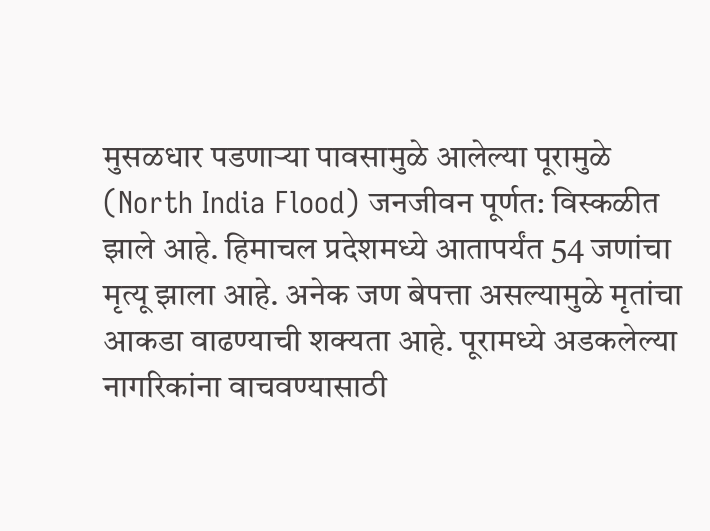मुसळधार पडणाऱ्या पावसामुळे आलेल्या पूरामुळे (North India Flood) जनजीवन पूर्णत: विस्कळीत झाले आहे. हिमाचल प्रदेशमध्ये आतापर्यंत 54 जणांचा मृत्यू झाला आहे. अनेक जण बेपत्ता असल्यामुळे मृतांचा आकडा वाढण्याची शक्यता आहे. पूरामध्ये अडकलेल्या नागरिकांना वाचवण्यासाठी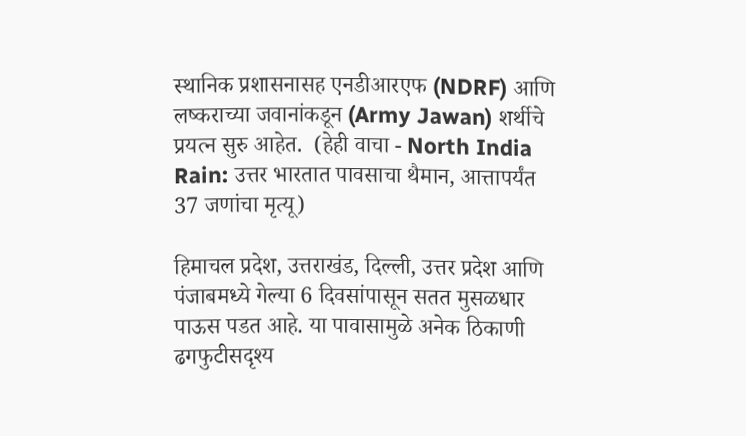स्थानिक प्रशासनासह एनडीआरएफ (NDRF) आणि लष्कराच्या जवानांकडून (Army Jawan) शर्थीचे प्रयत्न सुरु आहेत.  (हेही वाचा - North India Rain: उत्तर भारतात पावसाचा थैमान, आत्तापर्यंत 37 जणांचा मृत्यू)

हिमाचल प्रदेश, उत्तराखंड, दिल्ली, उत्तर प्रदेश आणि पंजाबमध्ये गेल्या 6 दिवसांपासून सतत मुसळधार पाऊस पडत आहे. या पावासामुळे अनेक ठिकाणी ढगफुटीसदृश्य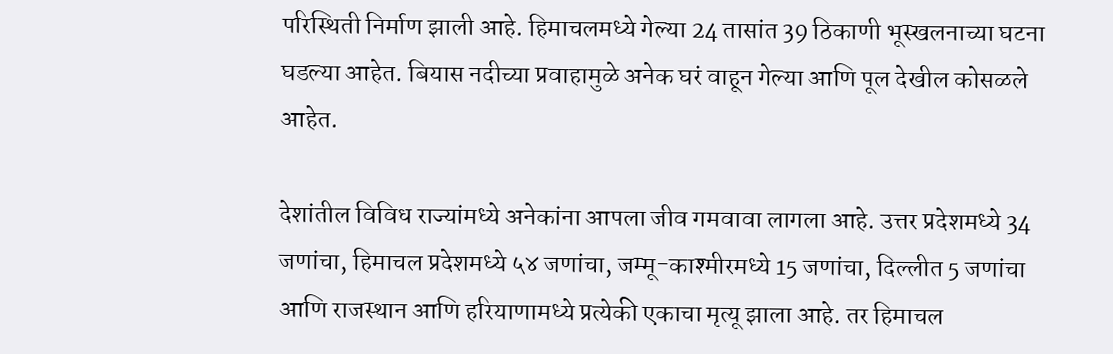परिस्थिती निर्माण झाली आहे. हिमाचलमध्ये गेल्या 24 तासांत 39 ठिकाणी भूस्खलनाच्या घटना घडल्या आहेत. बियास नदीच्या प्रवाहामुळे अनेक घरं वाहून गेल्या आणि पूल देखील कोसळले आहेत.

देशांतील विविध राज्यांमध्ये अनेकांना आपला जीव गमवावा लागला आहे. उत्तर प्रदेशमध्ये 34 जणांचा, हिमाचल प्रदेशमध्ये ५४ जणांचा, जम्मू-काश्मीरमध्ये 15 जणांचा, दिल्लीत 5 जणांचा आणि राजस्थान आणि हरियाणामध्ये प्रत्येकी एकाचा मृत्यू झाला आहे. तर हिमाचल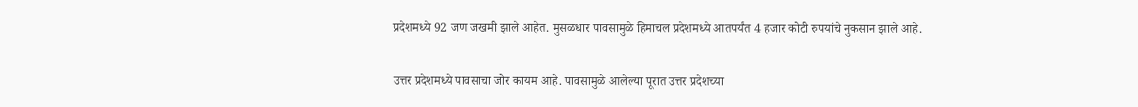प्रदेशमध्ये 92 जण जखमी झाले आहेत. मुसळधार पावसामुळे हिमाचल प्रदेशमध्ये आतपर्यंत 4 हजार कोटी रुपयांचे नुकसान झाले आहे.

उत्तर प्रदेशमध्ये पावसाचा जोर कायम आहे. पावसामुळे आलेल्या पूरात उत्तर प्रदेशच्या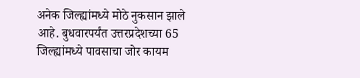अनेक जिल्ह्यांमध्ये मोठे नुकसान झाले आहे. बुधवारपर्यंत उत्तरप्रदेशच्या 65 जिल्ह्यांमध्ये पावसाचा जोर कायम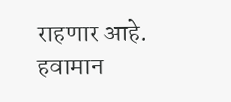राहणार आहे. हवामान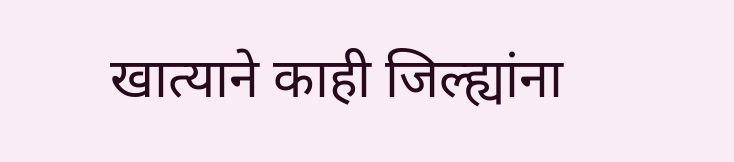खात्याने काही जिल्ह्यांना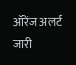ऑरेंज अलर्ट जारी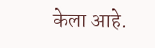केला आहे.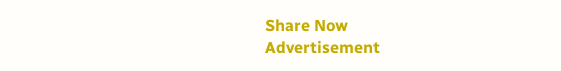Share Now
Advertisement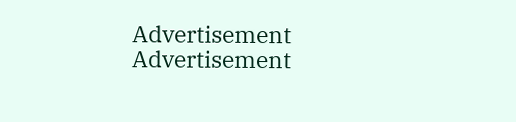Advertisement
Advertisement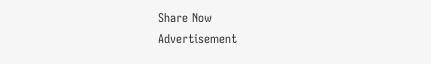Share Now
Advertisement